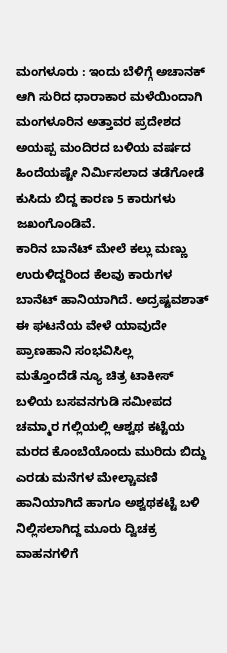ಮಂಗಳೂರು : ಇಂದು ಬೆಳಿಗ್ಗೆ ಅಚಾನಕ್ ಆಗಿ ಸುರಿದ ಧಾರಾಕಾರ ಮಳೆಯಿಂದಾಗಿ ಮಂಗಳೂರಿನ ಅತ್ತಾವರ ಪ್ರದೇಶದ ಅಯಪ್ಪ ಮಂದಿರದ ಬಳಿಯ ವರ್ಷದ ಹಿಂದೆಯಷ್ಟೇ ನಿರ್ಮಿಸಲಾದ ತಡೆಗೋಡೆ ಕುಸಿದು ಬಿದ್ದ ಕಾರಣ 5 ಕಾರುಗಳು ಜಖಂಗೊಂಡಿವೆ.
ಕಾರಿನ ಬಾನೆಟ್ ಮೇಲೆ ಕಲ್ಲು ಮಣ್ಣು ಉರುಳಿದ್ದರಿಂದ ಕೆಲವು ಕಾರುಗಳ ಬಾನೆಟ್ ಹಾನಿಯಾಗಿದೆ. ಅದ್ರಷ್ಟವಶಾತ್ ಈ ಘಟನೆಯ ವೇಳೆ ಯಾವುದೇ ಪ್ರಾಣಹಾನಿ ಸಂಭವಿಸಿಲ್ಲ
ಮತ್ತೊಂದೆಡೆ ನ್ಯೂ ಚಿತ್ರ ಟಾಕೀಸ್ ಬಳಿಯ ಬಸವನಗುಡಿ ಸಮೀಪದ ಚಮ್ಮಾರ ಗಲ್ಲಿಯಲ್ಲಿ ಆಶ್ವಥ ಕಟ್ಟೆಯ ಮರದ ಕೊಂಬೆಯೊಂದು ಮುರಿದು ಬಿದ್ದು ಎರಡು ಮನೆಗಳ ಮೇಲ್ಚಾವಣಿ ಹಾನಿಯಾಗಿದೆ ಹಾಗೂ ಅಶ್ವಥಕಟ್ಟೆ ಬಳಿ ನಿಲ್ಲಿಸಲಾಗಿದ್ದ ಮೂರು ದ್ವಿಚಕ್ರ ವಾಹನಗಳಿಗೆ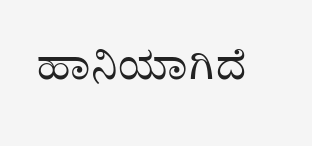ಹಾನಿಯಾಗಿದೆ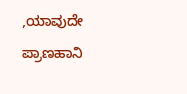,ಯಾವುದೇ ಪ್ರಾಣಹಾನಿ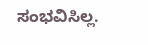ಸಂಭವಿಸಿಲ್ಲ.